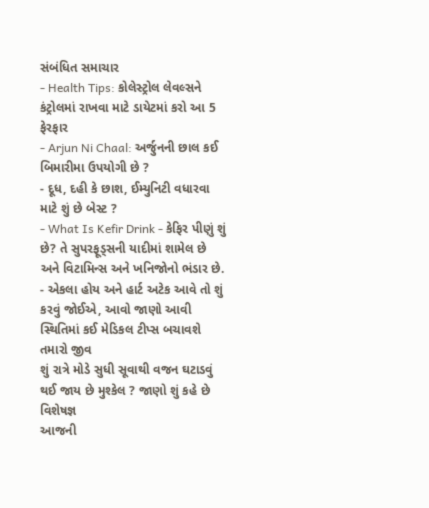સંબંધિત સમાચાર
- Health Tips: કોલેસ્ટ્રોલ લેવલ્સને કંટ્રોલમાં રાખવા માટે ડાયેટમાં કરો આ 5 ફેરફાર
- Arjun Ni Chaal: અર્જુનની છાલ કઈ બિમારીમા ઉપયોગી છે ?
- દૂધ, દહી કે છાશ, ઈમ્યુનિટી વધારવા માટે શું છે બેસ્ટ ?
- What Is Kefir Drink - કેફિર પીણું શું છે? તે સુપરફૂડ્સની યાદીમાં શામેલ છે અને વિટામિન્સ અને ખનિજોનો ભંડાર છે.
- એકલા હોય અને હાર્ટ અટેક આવે તો શું કરવું જોઈએ, આવો જાણો આવી સ્થિતિમાં કઈ મેડિકલ ટીપ્સ બચાવશે તમારો જીવ
શું રાત્રે મોડે સુધી સૂવાથી વજન ઘટાડવું થઈ જાય છે મુશ્કેલ ? જાણો શું કહે છે વિશેષજ્ઞ
આજની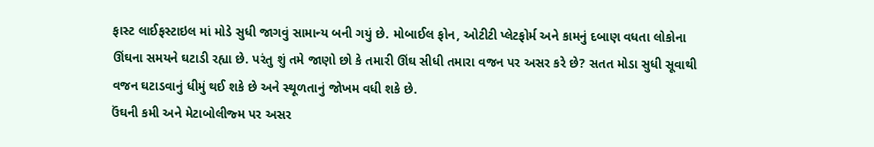ફાસ્ટ લાઈફસ્ટાઇલ માં મોડે સુધી જાગવું સામાન્ય બની ગયું છે. મોબાઈલ ફોન, ઓટીટી પ્લેટફોર્મ અને કામનું દબાણ વધતા લોકોના ઊંઘના સમયને ઘટાડી રહ્યા છે. પરંતુ શું તમે જાણો છો કે તમારી ઊંઘ સીધી તમારા વજન પર અસર કરે છે? સતત મોડા સુધી સૂવાથી વજન ઘટાડવાનું ધીમું થઈ શકે છે અને સ્થૂળતાનું જોખમ વધી શકે છે.
ઉંઘની કમી અને મેટાબોલીજ્મ પર અસર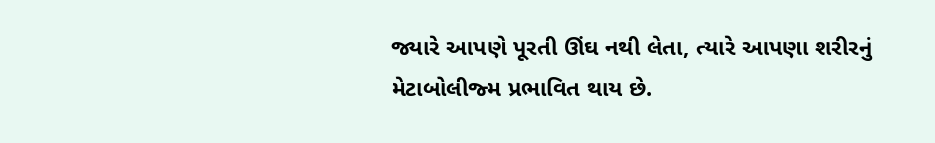જ્યારે આપણે પૂરતી ઊંઘ નથી લેતા, ત્યારે આપણા શરીરનું મેટાબોલીજ્મ પ્રભાવિત થાય છે.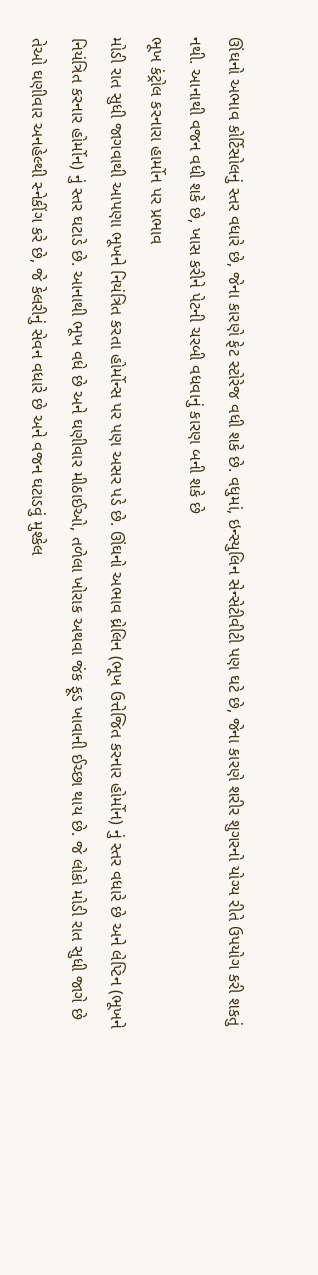ઊંઘનો અભાવ કોર્ટિસોલનું સ્તર વધારે છે, જેના કારણે ફેટ સ્ટોરેજ વધી શકે છે. વધુમાં, ઇન્સ્યુલિન સેન્સેટીવીટી પણ ઘટે છે, જેના કારણે શરીર શુગરનો યોગ્ય રીતે ઉપયોગ કરી શકતું નથી. આનાથી વજન વધી શકે છે, ખાસ કરીને પેટની ચરબી વધવાનું કારણ બની શકે છે
ભૂખ કંટ્રોલ કરનારા હાર્મોન પર પ્રભાવ
મોડી રાત સુધી જાગવાથી આપણા ભૂખને નિયંત્રિત કરતા હોર્મોન્સ પર પણ અસર પડે છે. ઊંઘનો અભાવ ઘ્રેલિન (ભૂખ ઉત્તેજિત કરનાર હોર્મોન) નું સ્તર વધારે છે અને લેપ્ટિન (ભૂખને નિયંત્રિત કરનાર હોર્મોન) નું સ્તર ઘટાડે છે. આનાથી ભૂખ વધે છે અને ઘણીવાર મીઠાઈઓ, તળેલા ખોરાક અથવા જંક ફૂડ ખાવાની ઈચ્છા થાય છે. જે લોકો મોડી રાત સુધી જાગે છે તેઓ ઘણીવાર અનહેલ્થી સ્નેકીંગ કરે છે, જે કેલરીનું સેવન વધારે છે અને વજન ઘટાડવું મુશ્કેલ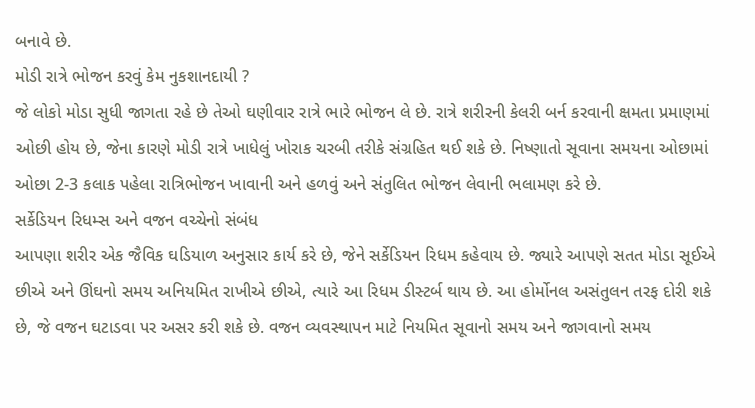બનાવે છે.
મોડી રાત્રે ભોજન કરવું કેમ નુકશાનદાયી ?
જે લોકો મોડા સુધી જાગતા રહે છે તેઓ ઘણીવાર રાત્રે ભારે ભોજન લે છે. રાત્રે શરીરની કેલરી બર્ન કરવાની ક્ષમતા પ્રમાણમાં ઓછી હોય છે, જેના કારણે મોડી રાત્રે ખાધેલું ખોરાક ચરબી તરીકે સંગ્રહિત થઈ શકે છે. નિષ્ણાતો સૂવાના સમયના ઓછામાં ઓછા 2-3 કલાક પહેલા રાત્રિભોજન ખાવાની અને હળવું અને સંતુલિત ભોજન લેવાની ભલામણ કરે છે.
સર્કેડિયન રિધમ્સ અને વજન વચ્ચેનો સંબંધ
આપણા શરીર એક જૈવિક ઘડિયાળ અનુસાર કાર્ય કરે છે, જેને સર્કેડિયન રિધમ કહેવાય છે. જ્યારે આપણે સતત મોડા સૂઈએ છીએ અને ઊંઘનો સમય અનિયમિત રાખીએ છીએ, ત્યારે આ રિધમ ડીસ્ટર્બ થાય છે. આ હોર્મોનલ અસંતુલન તરફ દોરી શકે છે, જે વજન ઘટાડવા પર અસર કરી શકે છે. વજન વ્યવસ્થાપન માટે નિયમિત સૂવાનો સમય અને જાગવાનો સમય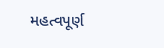મહત્વપૂર્ણ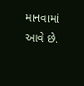માનવામાં આવે છે.